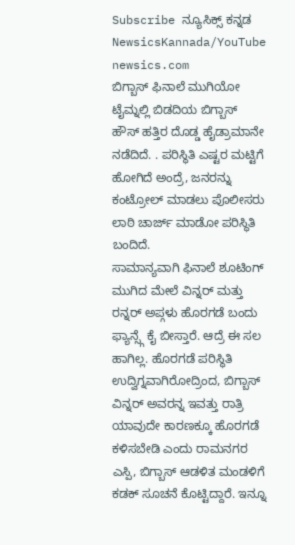Subscribe ನ್ಯೂಸಿಕ್ಸ್ ಕನ್ನಡ NewsicsKannada/YouTube
newsics.com
ಬಿಗ್ಬಾಸ್ ಫಿನಾಲೆ ಮುಗಿಯೋ ಟೈಮ್ನಲ್ಲಿ ಬಿಡದಿಯ ಬಿಗ್ಬಾಸ್ ಹೌಸ್ ಹತ್ತಿರ ದೊಡ್ಡ ಹೈಡ್ರಾಮಾನೇ ನಡೆದಿದೆ. . ಪರಿಸ್ಥಿತಿ ಎಷ್ಟರ ಮಟ್ಟಿಗೆ ಹೋಗಿದೆ ಅಂದ್ರೆ, ಜನರನ್ನು ಕಂಟ್ರೋಲ್ ಮಾಡಲು ಪೊಲೀಸರು ಲಾಠಿ ಚಾರ್ಜ್ ಮಾಡೋ ಪರಿಸ್ಥಿತಿ ಬಂದಿದೆ.
ಸಾಮಾನ್ಯವಾಗಿ ಫಿನಾಲೆ ಶೂಟಿಂಗ್ ಮುಗಿದ ಮೇಲೆ ವಿನ್ನರ್ ಮತ್ತು ರನ್ನರ್ ಅಪ್ಗಳು ಹೊರಗಡೆ ಬಂದು ಫ್ಯಾನ್ಸ್ಗೆ ಕೈ ಬೀಸ್ತಾರೆ. ಆದ್ರೆ ಈ ಸಲ ಹಾಗಿಲ್ಲ. ಹೊರಗಡೆ ಪರಿಸ್ಥಿತಿ ಉದ್ವಿಗ್ನವಾಗಿರೋದ್ರಿಂದ, ಬಿಗ್ಬಾಸ್ ವಿನ್ನರ್ ಅವರನ್ನ ಇವತ್ತು ರಾತ್ರಿ ಯಾವುದೇ ಕಾರಣಕ್ಕೂ ಹೊರಗಡೆ ಕಳಿಸಬೇಡಿ ಎಂದು ರಾಮನಗರ ಎಸ್ಪಿ, ಬಿಗ್ಬಾಸ್ ಆಡಳಿತ ಮಂಡಳಿಗೆ ಕಡಕ್ ಸೂಚನೆ ಕೊಟ್ಟಿದ್ದಾರೆ. ಇನ್ನೂ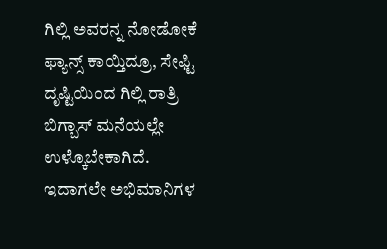ಗಿಲ್ಲಿ ಅವರನ್ನ ನೋಡೋಕೆ ಫ್ಯಾನ್ಸ್ ಕಾಯ್ತಿದ್ರೂ, ಸೇಫ್ಟಿ ದೃಷ್ಟಿಯಿಂದ ಗಿಲ್ಲಿ ರಾತ್ರಿ ಬಿಗ್ಬಾಸ್ ಮನೆಯಲ್ಲೇ ಉಳ್ಕೊಬೇಕಾಗಿದೆ.
ಇದಾಗಲೇ ಅಭಿಮಾನಿಗಳ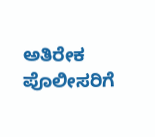ಅತಿರೇಕ ಪೊಲೀಸರಿಗೆ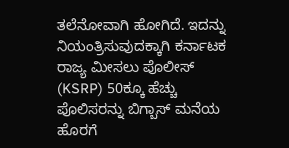ತಲೆನೋವಾಗಿ ಹೋಗಿದೆ. ಇದನ್ನು ನಿಯಂತ್ರಿಸುವುದಕ್ಕಾಗಿ ಕರ್ನಾಟಕ ರಾಜ್ಯ ಮೀಸಲು ಪೊಲೀಸ್ (KSRP) 50ಕ್ಕೂ ಹೆಚ್ಚು ಪೊಲಿಸರನ್ನು ಬಿಗ್ಬಾಸ್ ಮನೆಯ ಹೊರಗೆ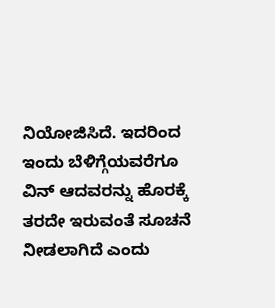ನಿಯೋಜಿಸಿದೆ. ಇದರಿಂದ ಇಂದು ಬೆಳಿಗ್ಗೆಯವರೆಗೂ ವಿನ್ ಆದವರನ್ನು ಹೊರಕ್ಕೆ ತರದೇ ಇರುವಂತೆ ಸೂಚನೆ ನೀಡಲಾಗಿದೆ ಎಂದು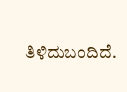ತಿಳಿದುಬಂದಿದೆ.